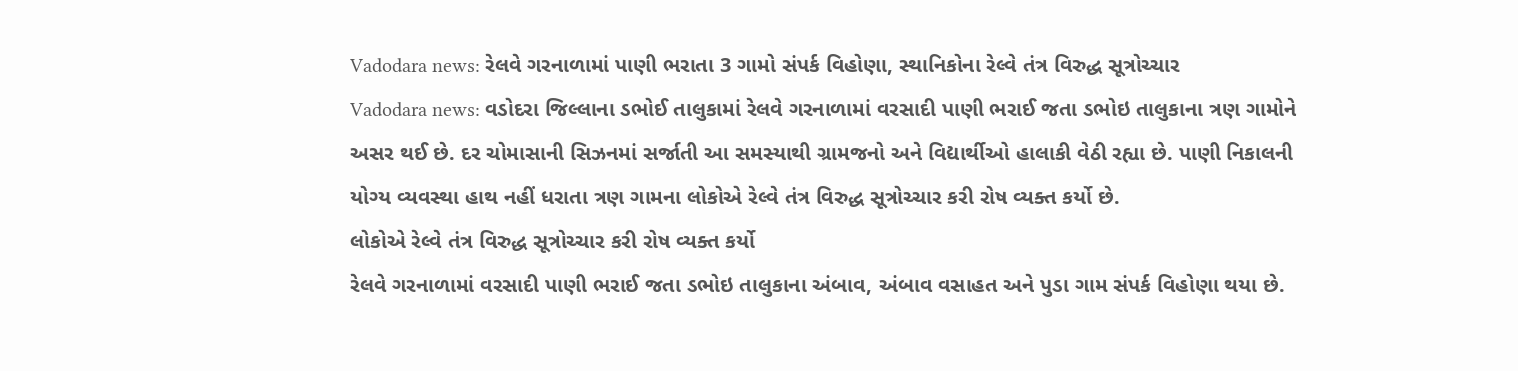Vadodara news: રેલવે ગરનાળામાં પાણી ભરાતા 3 ગામો સંપર્ક વિહોણા, સ્થાનિકોના રેલ્વે તંત્ર વિરુદ્ધ સૂત્રોચ્ચાર
Vadodara news: વડોદરા જિલ્લાના ડભોઈ તાલુકામાં રેલવે ગરનાળામાં વરસાદી પાણી ભરાઈ જતા ડભોઇ તાલુકાના ત્રણ ગામોને અસર થઈ છે. દર ચોમાસાની સિઝનમાં સર્જાતી આ સમસ્યાથી ગ્રામજનો અને વિદ્યાર્થીઓ હાલાકી વેઠી રહ્યા છે. પાણી નિકાલની યોગ્ય વ્યવસ્થા હાથ નહીં ધરાતા ત્રણ ગામના લોકોએ રેલ્વે તંત્ર વિરુદ્ધ સૂત્રોચ્ચાર કરી રોષ વ્યક્ત કર્યો છે.
લોકોએ રેલ્વે તંત્ર વિરુદ્ધ સૂત્રોચ્ચાર કરી રોષ વ્યક્ત કર્યો
રેલવે ગરનાળામાં વરસાદી પાણી ભરાઈ જતા ડભોઇ તાલુકાના અંબાવ, અંબાવ વસાહત અને પુડા ગામ સંપર્ક વિહોણા થયા છે.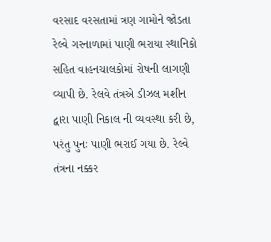વરસાદ વરસતામાં ત્રણ ગામોને જોડતા રેલ્વે ગરનાળામાં પાણી ભરાયા સ્થાનિકો સહિત વાહનચાલકોમાં રોષની લાગણી વ્યાપી છે. રેલવે તંત્રએ ડીઝલ મશીન દ્વારા પાણી નિકાલ ની વ્યવસ્થા કરી છે, પરંતુ પુનઃ પાણી ભરાઈ ગયા છે. રેલ્વે તંત્રના નક્કર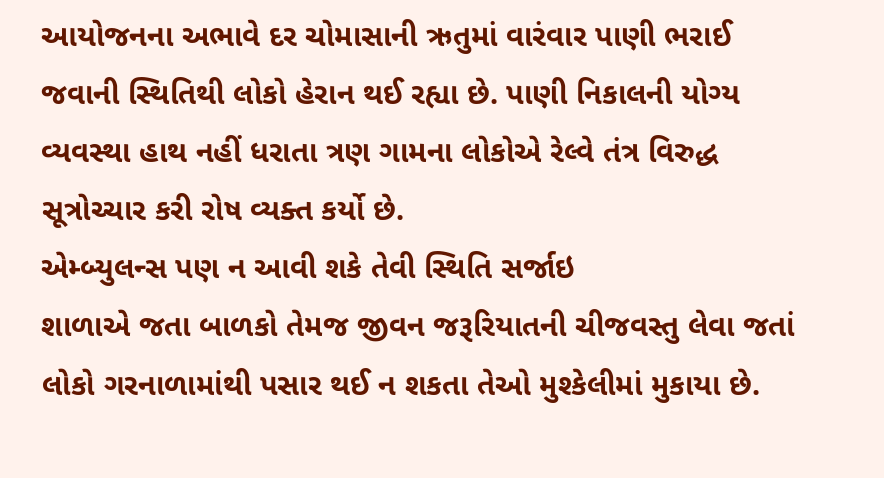આયોજનના અભાવે દર ચોમાસાની ઋતુમાં વારંવાર પાણી ભરાઈ જવાની સ્થિતિથી લોકો હેરાન થઈ રહ્યા છે. પાણી નિકાલની યોગ્ય વ્યવસ્થા હાથ નહીં ધરાતા ત્રણ ગામના લોકોએ રેલ્વે તંત્ર વિરુદ્ધ સૂત્રોચ્ચાર કરી રોષ વ્યક્ત કર્યો છે.
એમ્બ્યુલન્સ પણ ન આવી શકે તેવી સ્થિતિ સર્જાઇ
શાળાએ જતા બાળકો તેમજ જીવન જરૂરિયાતની ચીજવસ્તુ લેવા જતાં લોકો ગરનાળામાંથી પસાર થઈ ન શકતા તેઓ મુશ્કેલીમાં મુકાયા છે.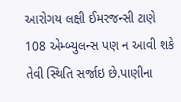આરોગય લક્ષી ઈમરજન્સી ટાણે 108 એમ્બ્યુલન્સ પણ ન આવી શકે તેવી સ્થિતિ સર્જાઇ છે.પાણીના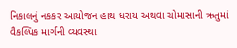નિકાલનું નકકર આયોજન હાથ ધરાય અથવા ચોમાસાની ઋતુમાં વૈકલ્પિક માર્ગની વ્યવસ્થા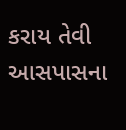કરાય તેવી આસપાસના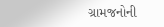ગ્રામજનોની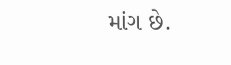માંગ છે.